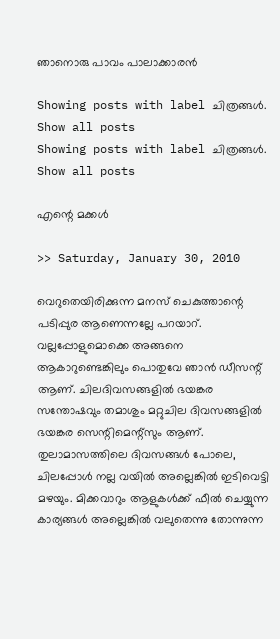ഞാനൊരു പാവം പാലാക്കാരന്‍

Showing posts with label ചിത്രങ്ങൾ. Show all posts
Showing posts with label ചിത്രങ്ങൾ. Show all posts

എന്റെ മക്കൾ

>> Saturday, January 30, 2010

വെറുതെയിരിക്കുന്ന മനസ് ചെകുത്താന്റെ പടിപ്പുര ആണെന്നല്ലേ പറയാറ്. വല്ലപ്പോളുമൊക്കെ അങ്ങനെ ആകാറുണ്ടെങ്കിലും പൊതുവേ ഞാന്‍ ഡീസന്റ് ആണ്. ചിലദിവസങ്ങളില്‍ ഭയങ്കര സന്തോഷവും തമാശും മറ്റുചില ദിവസങ്ങളില്‍ ഭയങ്കര സെന്റിമെന്റ്സും ആണ്. തുലാമാസത്തിലെ ദിവസങ്ങള്‍ പോലെ, ചിലപ്പോള്‍ നല്ല വയില്‍ അല്ലെങ്കില്‍ ഇടിവെട്ടി മഴയും. മിക്കവാറും ആളുകള്‍ക്ക് ഫീല്‍ ചെയ്യുന്ന കാര്യങ്ങള്‍ അല്ലെങ്കില്‍ വലുതെന്നു തോന്നുന്ന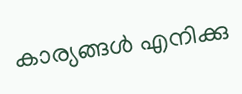കാര്യങ്ങള്‍ എനിക്കു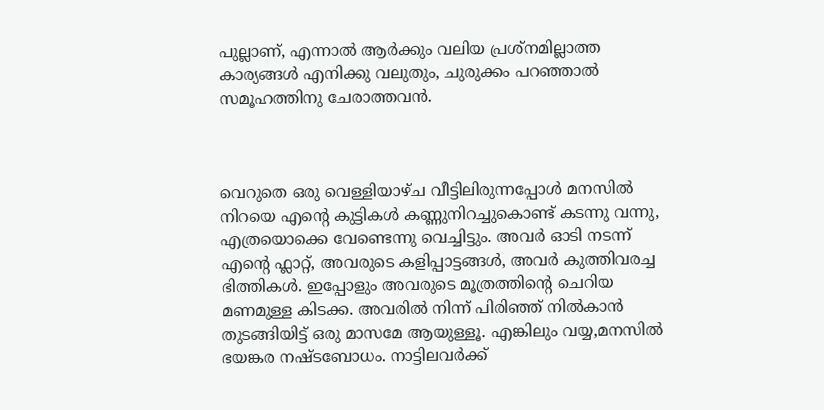പുല്ലാണ്, എന്നാല്‍ ആര്‍ക്കും വലിയ പ്രശ്നമില്ലാത്ത കാര്യങ്ങള്‍ എനിക്കു വലുതും, ചുരുക്കം പറഞ്ഞാല്‍ സമൂഹത്തിനു ചേരാത്തവന്‍.



വെറുതെ ഒരു വെള്ളിയാഴ്ച വീട്ടിലിരുന്നപ്പോള്‍ മനസില്‍ നിറയെ എന്റെ കുട്ടികള്‍ കണ്ണുനിറച്ചുകൊണ്ട് കടന്നു വന്നു, എത്രയൊക്കെ വേണ്ടെന്നു വെച്ചിട്ടും. അവര്‍ ഓടി നടന്ന് എന്റെ ഫ്ലാറ്റ്, അവരുടെ കളിപ്പാട്ടങ്ങള്‍, അവര്‍ കുത്തിവരച്ച ഭിത്തികള്‍. ഇപ്പോളും അവരുടെ മൂത്രത്തിന്റെ ചെറിയ മണമുള്ള കിടക്ക. അവരില്‍ നിന്ന് പിരിഞ്ഞ് നില്‍കാന്‍ തുടങ്ങിയിട്ട് ഒരു മാസമേ ആയുള്ളൂ. എങ്കിലും വയ്യ,മനസില്‍ ഭയങ്കര നഷ്ടബോധം. നാട്ടിലവര്‍ക്ക്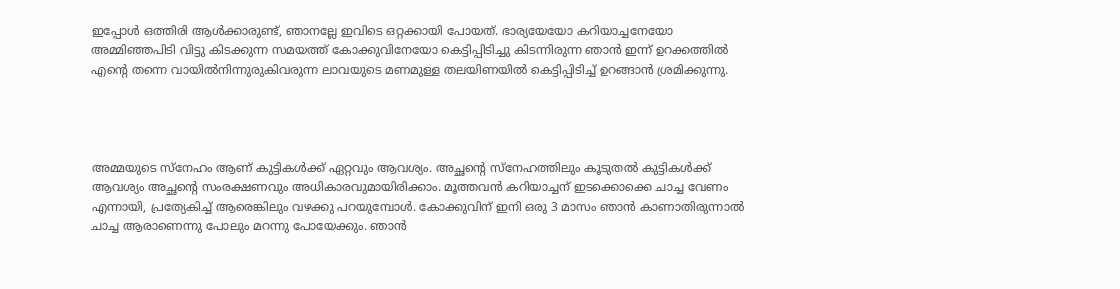ഇപ്പോള്‍ ഒത്തിരി ആള്‍ക്കാരുണ്ട്, ഞാനല്ലേ ഇവിടെ ഒറ്റക്കായി പോയത്. ഭാര്യയേയോ കറിയാച്ചനേയോ അമ്മിഞ്ഞപിടി വിട്ടു കിടക്കുന്ന സമയത്ത് കോക്കുവിനേയോ കെട്ടിപ്പിടിച്ചു കിടന്നിരുന്ന ഞാന്‍ ഇന്ന് ഉറക്കത്തില്‍ എന്റെ തന്നെ വായില്‍നിന്നുരുകിവരുന്ന ലാവയുടെ മണമുള്ള തലയിണയില്‍ കെട്ടിപ്പിടിച്ച് ഉറങ്ങാന്‍ ശ്രമിക്കുന്നു.




അമ്മയുടെ സ്നേഹം ആണ് കുട്ടികള്‍ക്ക് ഏറ്റവും ആവശ്യം. അച്ഛന്റെ സ്നേഹത്തിലും കൂടുതല്‍ കുട്ടികള്‍ക്ക് ആവശ്യം അച്ഛന്റെ സംരക്ഷണവും അധികാരവുമായിരിക്കാം. മൂത്തവന്‍ കറിയാച്ചന് ഇടക്കൊക്കെ ചാച്ച വേണം എന്നായി, പ്രത്യേകിച്ച് ആരെങ്കിലും വഴക്കു പറയുമ്പോള്‍. കോക്കുവിന് ഇനി ഒരു 3 മാസം ഞാന്‍ കാണാതിരുന്നാല്‍ ചാച്ച ആരാണെന്നു പോലും മറന്നു പോയേക്കും. ഞാന്‍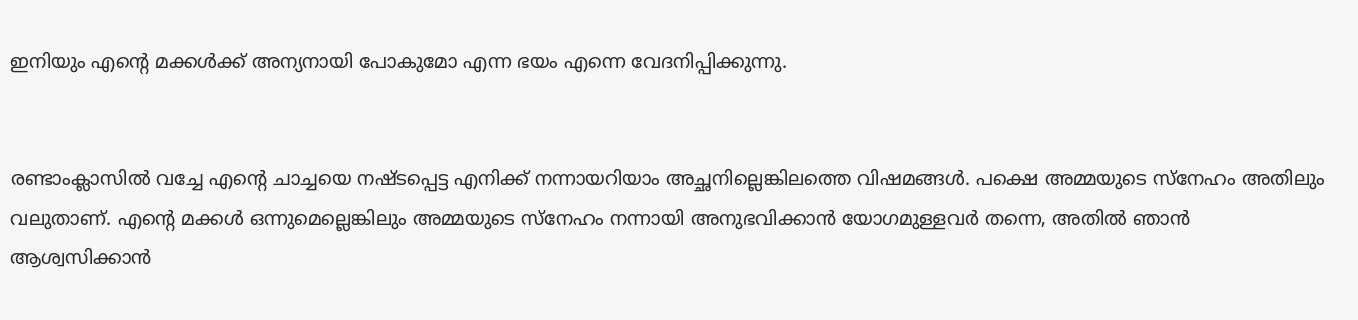ഇനിയും എന്റെ മക്കള്‍ക്ക് അന്യനായി പോകുമോ എന്ന ഭയം എന്നെ വേദനിപ്പിക്കുന്നു.


രണ്ടാംക്ലാസില്‍ വച്ചേ എന്റെ ചാച്ചയെ നഷ്ടപ്പെട്ട എനിക്ക് നന്നായറിയാം അച്ഛനില്ലെങ്കിലത്തെ വിഷമങ്ങള്‍. പക്ഷെ അമ്മയുടെ സ്നേഹം അതിലും വലുതാണ്. എന്റെ മക്കള്‍ ഒന്നുമെല്ലെങ്കിലും അമ്മയുടെ സ്നേഹം നന്നായി അനുഭവിക്കാന്‍ യോഗമുള്ളവര്‍ തന്നെ, അതില്‍ ഞാന്‍ ആശ്വസിക്കാന്‍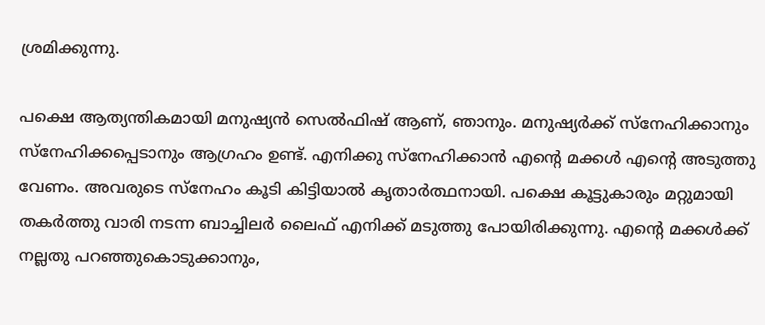ശ്രമിക്കുന്നു.

പക്ഷെ ആത്യന്തികമായി മനുഷ്യന്‍ സെല്‍ഫിഷ് ആണ്, ഞാനും. മനുഷ്യര്‍ക്ക് സ്നേഹിക്കാനും സ്നേഹിക്കപ്പെടാനും ആഗ്രഹം ഉണ്ട്. എനിക്കു സ്നേഹിക്കാന്‍ എന്റെ മക്കള്‍ എന്റെ അടുത്തു വേണം. അവരുടെ സ്നേഹം കൂടി കിട്ടിയാല്‍ കൃതാര്‍ത്ഥനായി. പക്ഷെ കൂട്ടുകാരും മറ്റുമായി തകര്‍ത്തു വാരി നടന്ന ബാച്ചിലര്‍ ലൈഫ് എനിക്ക് മടുത്തു പോയിരിക്കുന്നു. എന്റെ മക്കള്‍ക്ക് നല്ലതു പറഞ്ഞുകൊടുക്കാനും,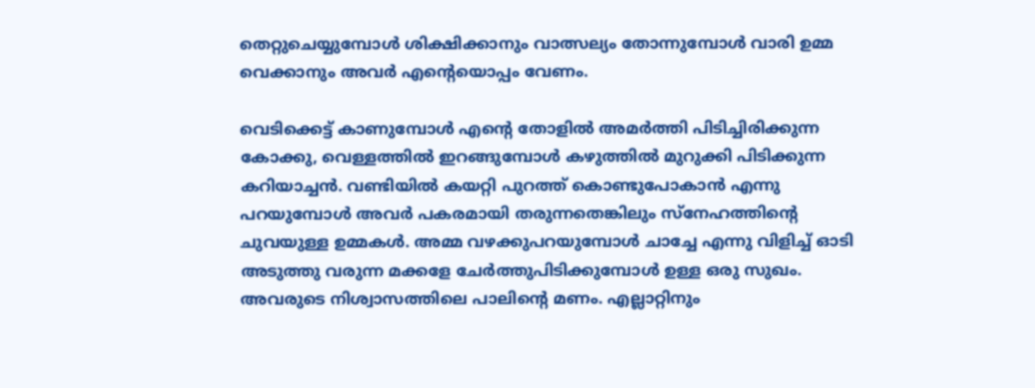തെറ്റുചെയ്യുമ്പോള്‍ ശിക്ഷിക്കാനും വാത്സല്യം തോന്നുമ്പോള്‍ വാരി ഉമ്മ വെക്കാനും അവര്‍ എന്റെയൊപ്പം വേണം.

വെടിക്കെട്ട് കാണുമ്പോള്‍ എന്റെ തോളില്‍ അമര്‍ത്തി പിടിച്ചിരിക്കുന്ന കോക്കു, വെള്ളത്തില്‍ ഇറങ്ങുമ്പോള്‍ കഴുത്തില്‍ മുറുക്കി പിടിക്കുന്ന കറിയാച്ചന്‍. വണ്ടിയില്‍ കയറ്റി പുറത്ത് കൊണ്ടുപോകാന്‍ എന്നു പറയുമ്പോള്‍ അവര്‍ പകരമായി തരുന്നതെങ്കിലും സ്നേഹത്തിന്റെ ചുവയുള്ള ഉമ്മകള്‍. അമ്മ വഴക്കുപറയുമ്പോള്‍ ചാച്ചേ എന്നു വിളിച്ച് ഓടി അടുത്തു വരുന്ന മക്കളേ ചേര്‍ത്തുപിടിക്കുമ്പോള്‍ ഉള്ള ഒരു സുഖം. അവരുടെ നിശ്വാസത്തിലെ പാലിന്റെ മണം. എല്ലാറ്റിനും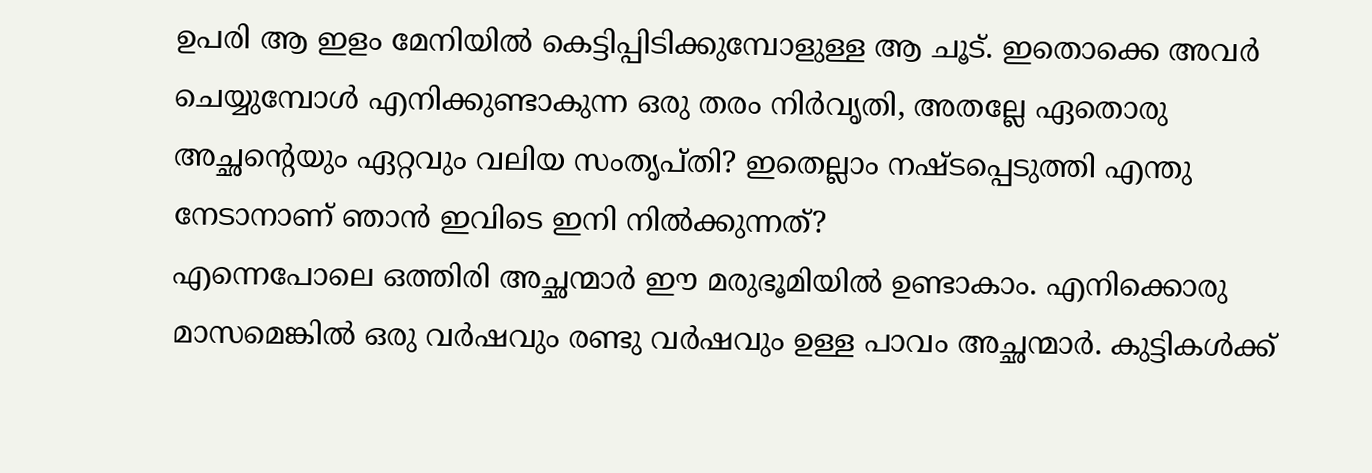ഉപരി ആ ഇളം മേനിയില്‍ കെട്ടിപ്പിടിക്കുമ്പോളുള്ള ആ ചൂട്. ഇതൊക്കെ അവര്‍ ചെയ്യുമ്പോള്‍ എനിക്കുണ്ടാകുന്ന ഒരു തരം നിര്‍വൃതി, അതല്ലേ ഏതൊരു അച്ഛന്റെയും ഏറ്റവും വലിയ സംതൃപ്തി? ഇതെല്ലാം നഷ്ടപ്പെടുത്തി എന്തു നേടാനാണ് ഞാന്‍ ഇവിടെ ഇനി നില്‍ക്കുന്നത്?
എന്നെപോലെ ഒത്തിരി അച്ഛന്മാര്‍ ഈ മരുഭൂമിയില്‍ ഉണ്ടാകാം. എനിക്കൊരു മാസമെങ്കില്‍ ഒരു വര്‍ഷവും രണ്ടു വര്‍ഷവും ഉള്ള പാവം അച്ഛന്മാര്‍. കുട്ടികള്‍ക്ക്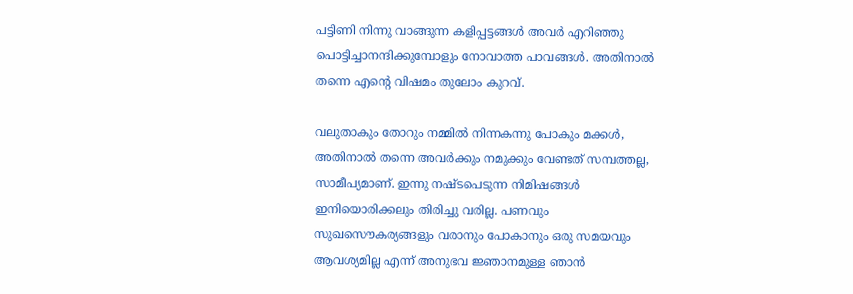പട്ടിണി നിന്നു വാങ്ങുന്ന കളിപ്പട്ടങ്ങള്‍ അവര്‍ എറിഞ്ഞു പൊട്ടിച്ചാനന്ദിക്കുമ്പോളും നോവാത്ത പാവങ്ങള്‍. അതിനാല്‍ തന്നെ എന്റെ വിഷമം തുലോം കുറവ്.

വലുതാകും തോറും നമ്മില്‍ നിന്നകന്നു പോകും മക്കള്‍, അതിനാല്‍ തന്നെ അവര്‍ക്കും നമുക്കും വേണ്ടത് സമ്പത്തല്ല, സാമീപ്യമാണ്. ഇന്നു നഷ്ടപെടുന്ന നിമിഷങ്ങള്‍ ഇനിയൊരിക്കലും തിരിച്ചു വരില്ല. പണവും സുഖസൌകര്യങ്ങളും വരാനും പോകാനും ഒരു സമയവും ആവശ്യമില്ല എന്ന് അനുഭവ ജ്ഞാനമുള്ള ഞാന്‍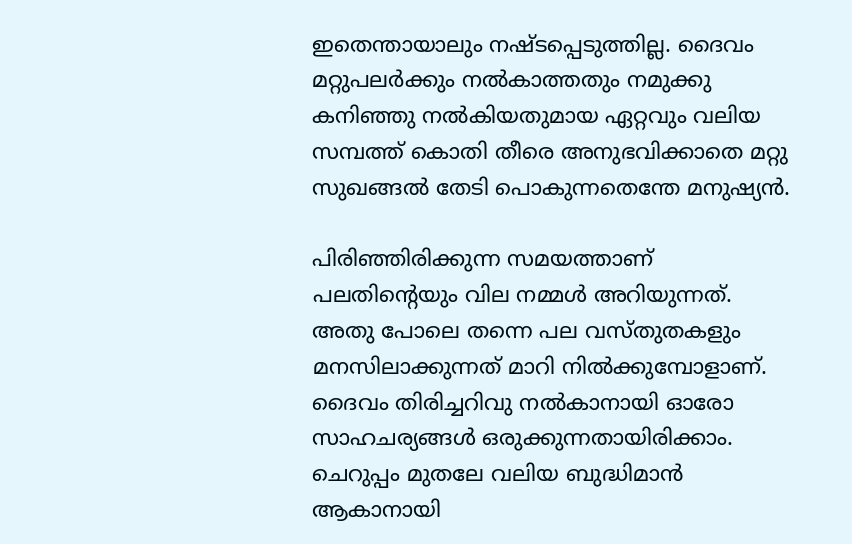ഇതെന്തായാലും നഷ്ടപ്പെടുത്തില്ല. ദൈവം മറ്റുപലര്‍ക്കും നല്‍കാത്തതും നമുക്കു കനിഞ്ഞു നല്‍കിയതുമായ ഏറ്റവും വലിയ സമ്പത്ത് കൊതി തീരെ അനുഭവിക്കാതെ മറ്റു സുഖങ്ങല്‍ തേടി പൊകുന്നതെന്തേ മനുഷ്യന്‍.

പിരിഞ്ഞിരിക്കുന്ന സമയത്താണ് പലതിന്റെയും വില നമ്മള്‍ അറിയുന്നത്. അതു പോലെ തന്നെ പല വസ്തുതകളും മനസിലാക്കുന്നത് മാറി നില്‍ക്കുമ്പോളാണ്. ദൈവം തിരിച്ചറിവു നല്‍കാനായി ഓരോ സാഹചര്യങ്ങള്‍ ഒരുക്കുന്നതായിരിക്കാം. ചെറുപ്പം മുതലേ വലിയ ബുദ്ധിമാന്‍ ആകാനായി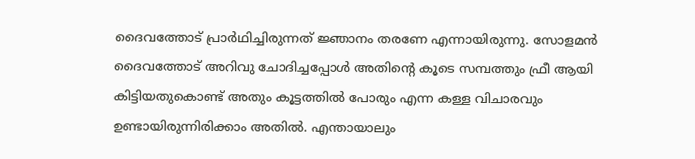ദൈവത്തോട് പ്രാര്‍ഥിച്ചിരുന്നത് ജ്ഞാനം തരണേ എന്നായിരുന്നു. സോളമന്‍ ദൈവത്തോട് അറിവു ചോദിച്ചപ്പോള്‍ അതിന്റെ കൂടെ സമ്പത്തും ഫ്രീ ആയി കിട്ടിയതുകൊണ്ട് അതും കൂട്ടത്തില്‍ പോരും എന്ന കള്ള വിചാരവും ഉണ്ടായിരുന്നിരിക്കാം അതില്‍. എന്തായാലും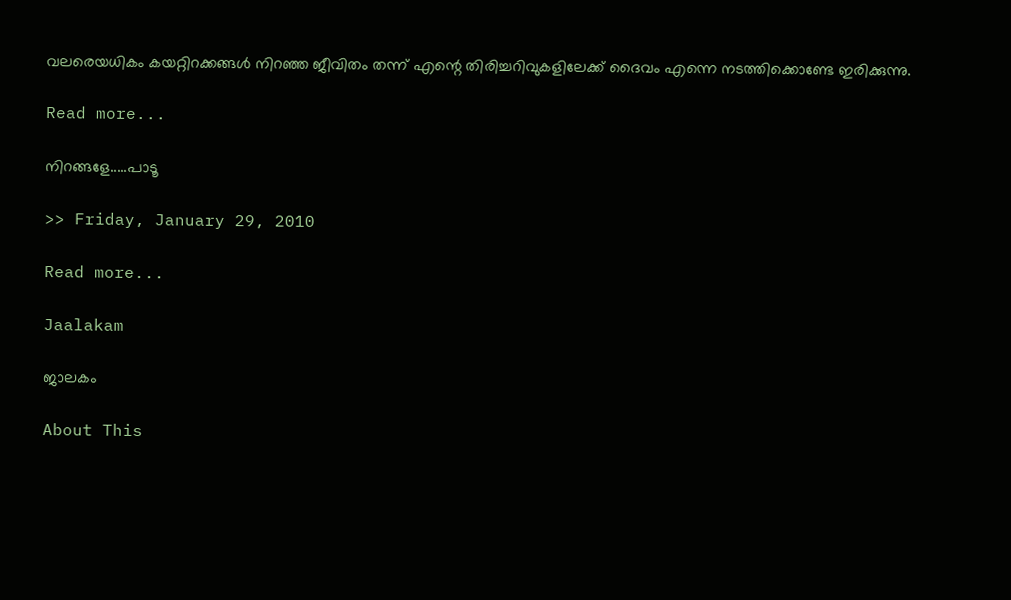വലരെയധികം കയറ്റിറക്കങ്ങള്‍ നിറഞ്ഞ ജീവിതം തന്ന് എന്റെ തിരിച്ചറിവുകളിലേക്ക് ദൈവം എന്നെ നടത്തിക്കൊണ്ടേ ഇരിക്കുന്നു.

Read more...

നിറങ്ങളേ.....പാടൂ

>> Friday, January 29, 2010

Read more...

Jaalakam

ജാലകം

About This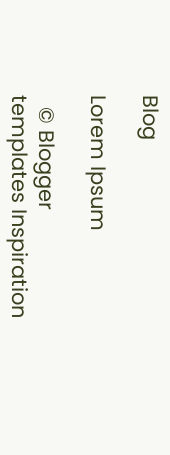Blog

Lorem Ipsum

  © Blogger templates Inspiration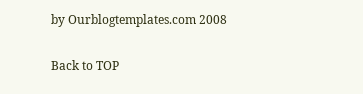by Ourblogtemplates.com 2008

Back to TOP